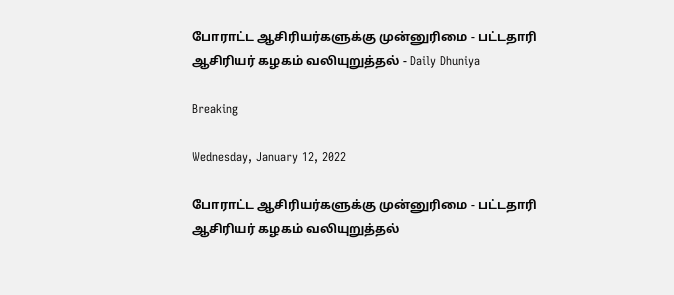போராட்ட ஆசிரியர்களுக்கு முன்னுரிமை - பட்டதாரி ஆசிரியர் கழகம் வலியுறுத்தல் - Daily Dhuniya

Breaking

Wednesday, January 12, 2022

போராட்ட ஆசிரியர்களுக்கு முன்னுரிமை - பட்டதாரி ஆசிரியர் கழகம் வலியுறுத்தல்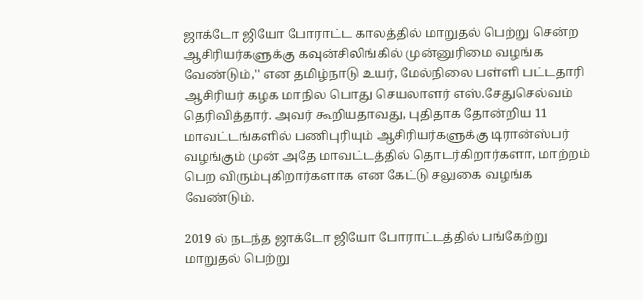ஜாக்டோ ஜியோ போராட்ட காலத்தில் மாறுதல் பெற்று சென்ற ஆசிரியர்களுக்கு கவுன்சிலிங்கில் முன்னுரிமை வழங்க வேண்டும்,'' என தமிழ்நாடு உயர், மேல்நிலை பள்ளி பட்டதாரி ஆசிரியர் கழக மாநில பொது செயலாளர் எஸ்.சேதுசெல்வம் தெரிவித்தார். அவர் கூறியதாவது, புதிதாக தோன்றிய 11 மாவட்டங்களில் பணிபுரியும் ஆசிரியர்களுக்கு டிரான்ஸ்பர் வழங்கும் முன் அதே மாவட்டத்தில் தொடர்கிறார்களா, மாற்றம் பெற விரும்புகிறார்களாக என கேட்டு சலுகை வழங்க வேண்டும்.

2019 ல் நடந்த ஜாக்டோ ஜியோ போராட்டத்தில் பங்கேற்று மாறுதல் பெற்று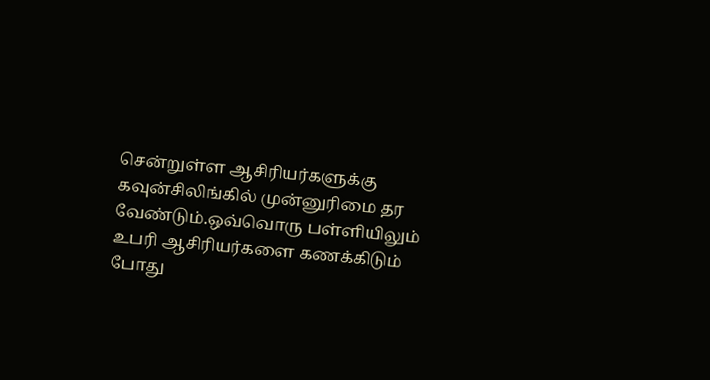சென்றுள்ள ஆசிரியர்களுக்கு கவுன்சிலிங்கில் முன்னுரிமை தர வேண்டும்.ஒவ்வொரு பள்ளியிலும் உபரி ஆசிரியர்களை கணக்கிடும் போது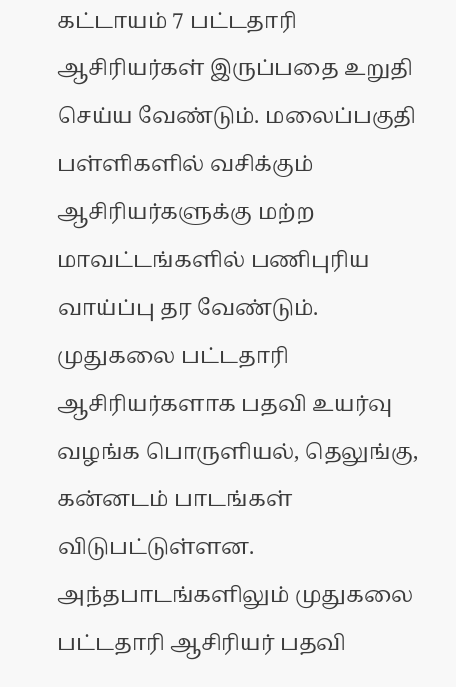கட்டாயம் 7 பட்டதாரி ஆசிரியர்கள் இருப்பதை உறுதி செய்ய வேண்டும். மலைப்பகுதி பள்ளிகளில் வசிக்கும் ஆசிரியர்களுக்கு மற்ற மாவட்டங்களில் பணிபுரிய வாய்ப்பு தர வேண்டும். முதுகலை பட்டதாரி ஆசிரியர்களாக பதவி உயர்வு வழங்க பொருளியல், தெலுங்கு, கன்னடம் பாடங்கள் விடுபட்டுள்ளன. அந்தபாடங்களிலும் முதுகலை பட்டதாரி ஆசிரியர் பதவி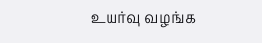உயர்வு வழங்க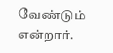வேண்டும் என்றார்.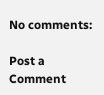No comments:

Post a Comment